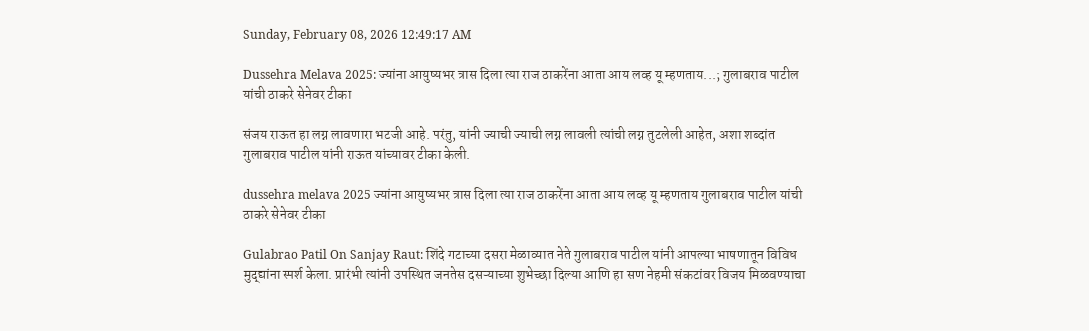Sunday, February 08, 2026 12:49:17 AM

Dussehra Melava 2025: ज्यांना आयुष्यभर त्रास दिला त्या राज ठाकरेंना आता आय लव्ह यू म्हणताय...; गुलाबराव पाटील यांची ठाकरे सेनेवर टीका

संजय राऊत हा लग्न लावणारा भटजी आहे. परंतु, यांनी ज्याची ज्याची लग्न लावली त्यांची लग्न तुटलेली आहेत, अशा शब्दांत गुलाबराव पाटील यांनी राऊत यांच्यावर टीका केली.

dussehra melava 2025 ज्यांना आयुष्यभर त्रास दिला त्या राज ठाकरेंना आता आय लव्ह यू म्हणताय गुलाबराव पाटील यांची ठाकरे सेनेवर टीका

Gulabrao Patil On Sanjay Raut: शिंदे गटाच्या दसरा मेळाव्यात नेते गुलाबराव पाटील यांनी आपल्या भाषणातून विविध मुद्द्यांना स्पर्श केला. प्रारंभी त्यांनी उपस्थित जनतेस दसऱ्याच्या शुभेच्छा दिल्या आणि हा सण नेहमी संकटांवर विजय मिळवण्याचा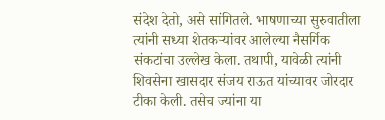संदेश देतो, असे सांगितले. भाषणाच्या सुरुवातीला त्यांनी सध्या शेतकऱ्यांवर आलेल्या नैसर्गिक संकटांचा उल्लेख केला. तथापी, यावेळी त्यांनी शिवसेना खासदार संजय राऊत यांच्यावर जोरदार टीका केली. तसेच ज्यांना या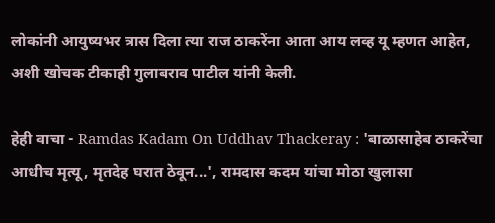लोकांनी आयुष्यभर त्रास दिला त्या राज ठाकरेंना आता आय लव्ह यू म्हणत आहेत, अशी खोचक टीकाही गुलाबराव पाटील यांनी केली.

हेही वाचा - Ramdas Kadam On Uddhav Thackeray : 'बाळासाहेब ठाकरेंचा आधीच मृत्यू, मृतदेह घरात ठेवून...', रामदास कदम यांचा मोठा खुलासा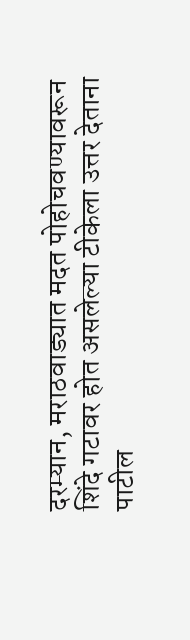दरम्यान, मराठवाड्यात मदत पोहोचवण्यावरून शिंदे गटावर होत असलेल्या टीकेला उत्तर देताना पाटील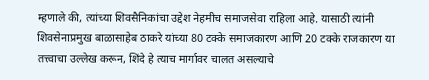म्हणाले की, त्यांच्या शिवसैनिकांचा उद्देश नेहमीच समाजसेवा राहिला आहे. यासाठी त्यांनी शिवसेनाप्रमुख बाळासाहेब ठाकरे यांच्या 80 टक्के समाजकारण आणि 20 टक्के राजकारण या तत्त्वाचा उल्लेख करून, शिंदे हे त्याच मार्गावर चालत असल्याचे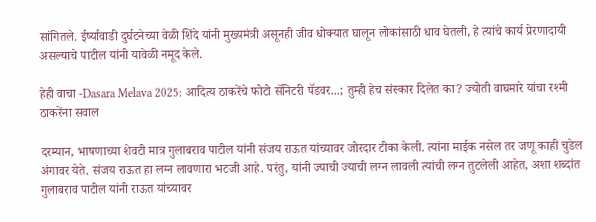सांगितले. ईर्ष्यावाडी दुर्घटनेच्या वेळी शिंदे यांनी मुख्यमंत्री असूनही जीव धोक्यात घालून लोकांसाठी धाव घेतली, हे त्यांचे कार्य प्रेरणादायी असल्याचे पाटील यांनी यावेळी नमूद केले.

हेही वाचा -Dasara Melava 2025: आदित्य ठाकरेंचे फोटो सॅनिटरी पॅडवर...; तुम्ही हेच संस्कार दिलेत का? ज्योती वाघमारे यांचा रश्मी ठाकरेंना सवाल

दरम्यान, भाषणाच्या शेवटी मात्र गुलाबराव पाटील यांनी संजय राऊत यांच्यावर जोरदार टीका केली. त्यांना माईक नसेल तर जणू काही चुडेल अंगावर येते. संजय राऊत हा लग्न लावणारा भटजी आहे. परंतु, यांनी ज्याची ज्याची लग्न लावली त्यांची लग्न तुटलेली आहेत, अशा शब्दांत गुलाबराव पाटील यांनी राऊत यांच्यावर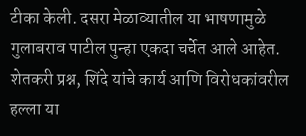टीका केली. दसरा मेळाव्यातील या भाषणामुळे गुलाबराव पाटील पुन्हा एकदा चर्चेत आले आहेत. शेतकरी प्रश्न, शिंदे यांचे कार्य आणि विरोधकांवरील हल्ला या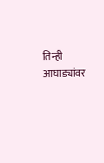तिन्ही आघाड्यांवर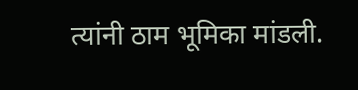त्यांनी ठाम भूमिका मांडली.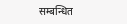सम्बन्धित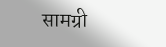सामग्री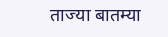ताज्या बातम्या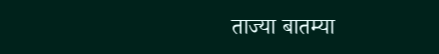ताज्या बातम्या